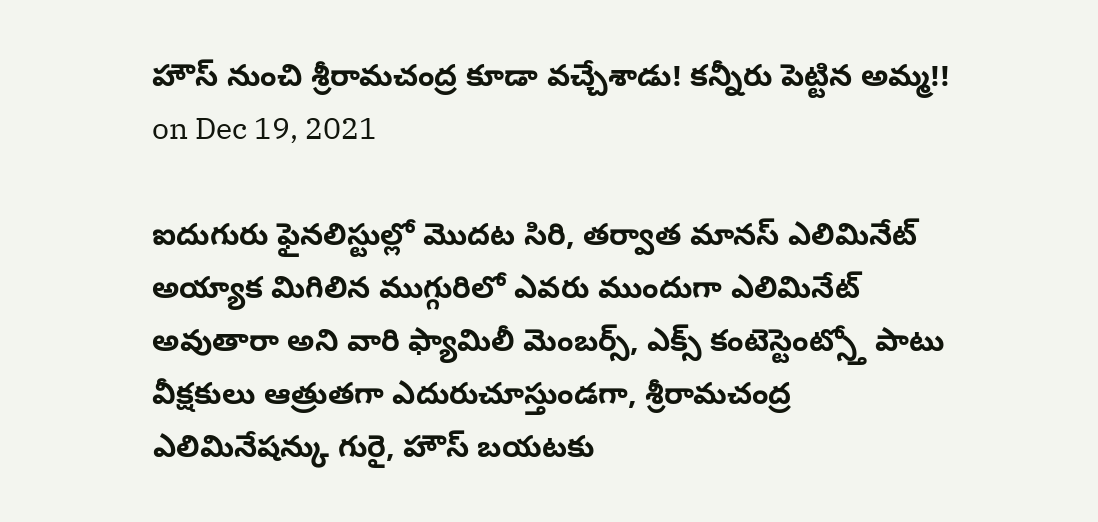హౌస్ నుంచి శ్రీరామచంద్ర కూడా వచ్చేశాడు! కన్నీరు పెట్టిన అమ్మ!!
on Dec 19, 2021

ఐదుగురు ఫైనలిస్టుల్లో మొదట సిరి, తర్వాత మానస్ ఎలిమినేట్ అయ్యాక మిగిలిన ముగ్గురిలో ఎవరు ముందుగా ఎలిమినేట్ అవుతారా అని వారి ఫ్యామిలీ మెంబర్స్, ఎక్స్ కంటెస్టెంట్స్తో పాటు వీక్షకులు ఆత్రుతగా ఎదురుచూస్తుండగా, శ్రీరామచంద్ర ఎలిమినేషన్కు గురై, హౌస్ బయటకు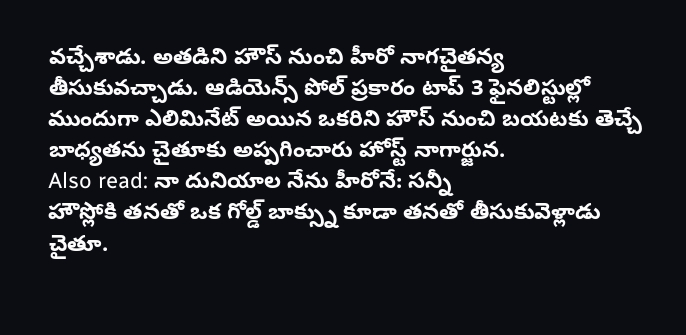వచ్చేశాడు. అతడిని హౌస్ నుంచి హీరో నాగచైతన్య తీసుకువచ్చాడు. ఆడియెన్స్ పోల్ ప్రకారం టాప్ 3 ఫైనలిస్టుల్లో ముందుగా ఎలిమినేట్ అయిన ఒకరిని హౌస్ నుంచి బయటకు తెచ్చే బాధ్యతను చైతూకు అప్పగించారు హోస్ట్ నాగార్జున.
Also read: నా దునియాల నేను హీరోనే: సన్నీ
హౌస్లోకి తనతో ఒక గోల్డ్ బాక్స్ను కూడా తనతో తీసుకువెళ్లాడు చైతూ.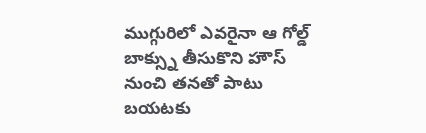ముగ్గురిలో ఎవరైనా ఆ గోల్డ్ బాక్స్ను తీసుకొని హౌస్ నుంచి తనతో పాటు బయటకు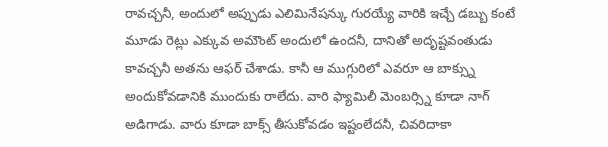రావచ్చనీ, అందులో అప్పుడు ఎలిమినేషన్కు గురయ్యే వారికి ఇచ్చే డబ్బు కంటే మూడు రెట్లు ఎక్కువ అమౌంట్ అందులో ఉందనీ, దానితో అదృష్టవంతుడు కావచ్చనీ అతను ఆఫర్ చేశాడు. కానీ ఆ ముగ్గురిలో ఎవరూ ఆ బాక్స్ను అందుకోవడానికి ముందుకు రాలేదు. వారి ఫ్యామిలీ మెంబర్స్ని కూడా నాగ్ అడిగాడు. వారు కూడా బాక్స్ తీసుకోవడం ఇష్టంలేదనీ, చివరిదాకా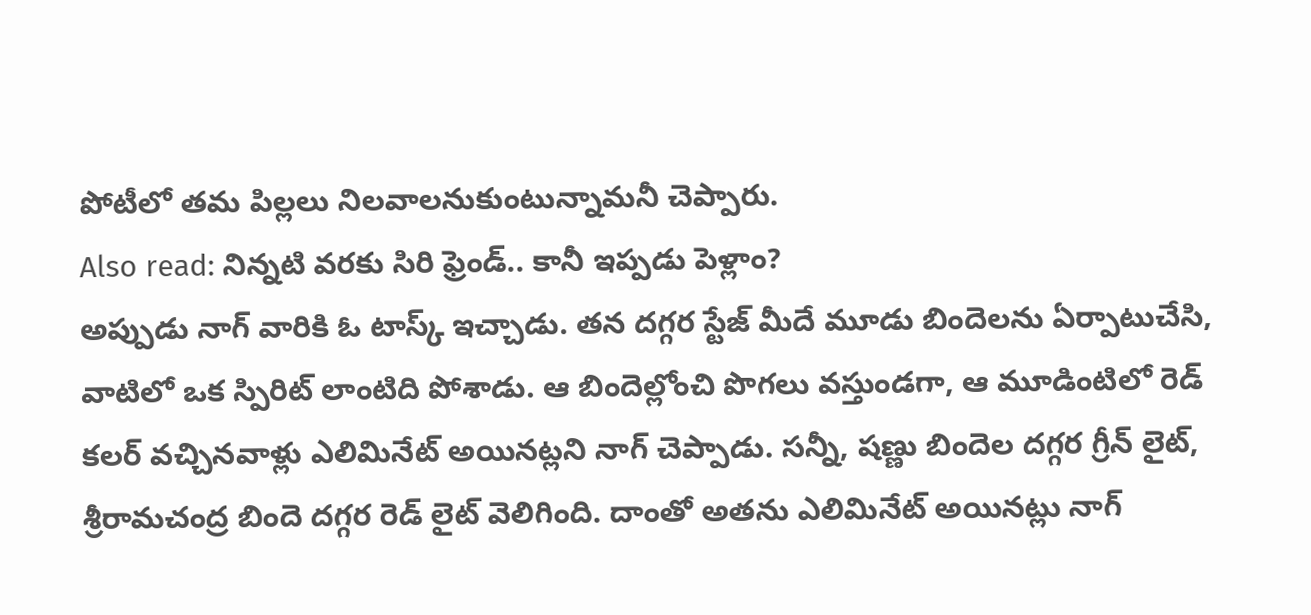పోటీలో తమ పిల్లలు నిలవాలనుకుంటున్నామనీ చెప్పారు.
Also read: నిన్నటి వరకు సిరి ఫ్రెండ్.. కానీ ఇప్పడు పెళ్లాం?
అప్పుడు నాగ్ వారికి ఓ టాస్క్ ఇచ్చాడు. తన దగ్గర స్టేజ్ మీదే మూడు బిందెలను ఏర్పాటుచేసి, వాటిలో ఒక స్పిరిట్ లాంటిది పోశాడు. ఆ బిందెల్లోంచి పొగలు వస్తుండగా, ఆ మూడింటిలో రెడ్ కలర్ వచ్చినవాళ్లు ఎలిమినేట్ అయినట్లని నాగ్ చెప్పాడు. సన్నీ, షణ్ణు బిందెల దగ్గర గ్రీన్ లైట్, శ్రీరామచంద్ర బిందె దగ్గర రెడ్ లైట్ వెలిగింది. దాంతో అతను ఎలిమినేట్ అయినట్లు నాగ్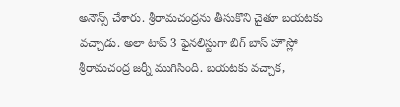అనౌన్స్ చేశారు. శ్రీరామచంద్రను తీసుకొని చైతూ బయటకు వచ్చాడు. అలా టాప్ 3 ఫైనలిస్టుగా బిగ్ బాస్ హౌస్లో శ్రీరామచంద్ర జర్నీ ముగిసింది. బయటకు వచ్చాక,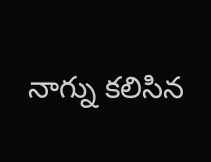నాగ్ను కలిసిన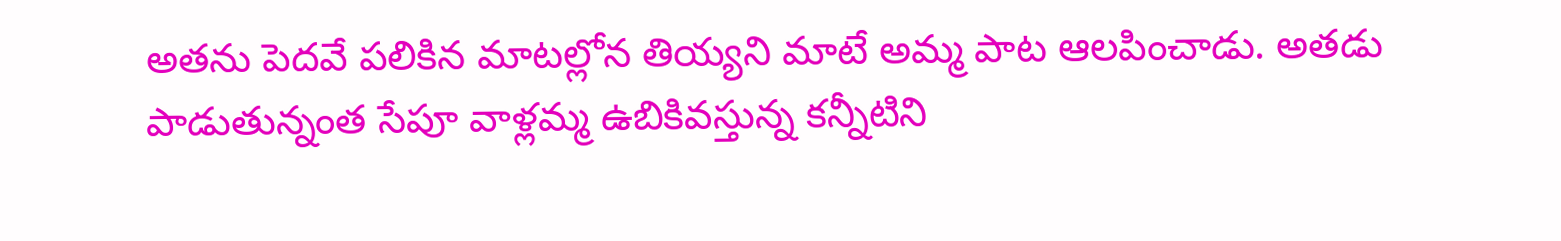అతను పెదవే పలికిన మాటల్లోన తియ్యని మాటే అమ్మ పాట ఆలపించాడు. అతడు పాడుతున్నంత సేపూ వాళ్లమ్మ ఉబికివస్తున్న కన్నీటిని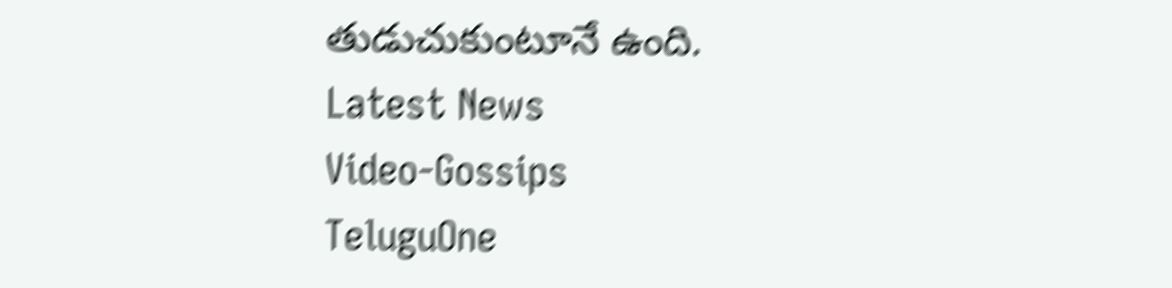తుడుచుకుంటూనే ఉంది.
Latest News
Video-Gossips
TeluguOne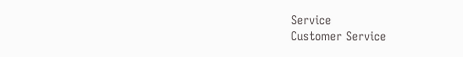Service
Customer Service